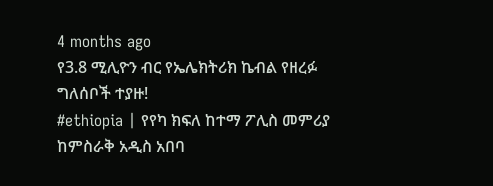4 months ago
የ3.8 ሚሊዮን ብር የኤሌክትሪክ ኬብል የዘረፉ ግለሰቦች ተያዙ!
#ethiopia | የየካ ክፍለ ከተማ ፖሊስ መምሪያ ከምስራቅ አዲስ አበባ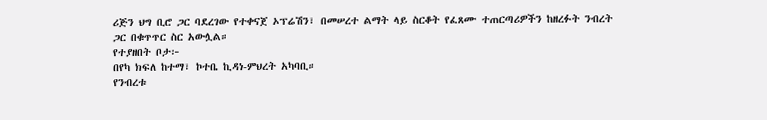ሪጅን ህግ ቢሮ ጋር ባደረገው የተቀናጀ ኦፕሬሽን፣ በመሠረተ ልማት ላይ ስርቆት የፈጸሙ ተጠርጣሪዎችን ከዘረፉት ንብረት ጋር በቁጥጥር ስር አውሏል።
የተያዘበት ቦታ፦
በየካ ክፍለ ከተማ፣ ኮተቤ ኪዳነ-ምህረት አካባቢ።
የንብረቱ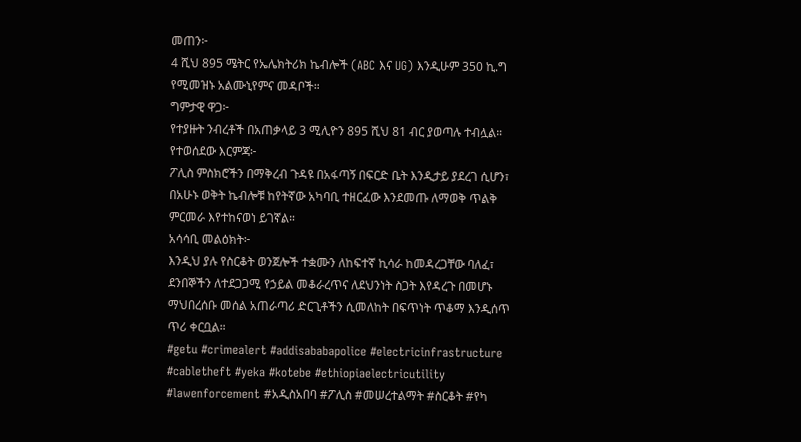መጠን፦
4 ሺህ 895 ሜትር የኤሌክትሪክ ኬብሎች (ABC እና UG) እንዲሁም 350 ኪ.ግ የሚመዝኑ አልሙኒየምና መዳቦች።
ግምታዊ ዋጋ፦
የተያዙት ንብረቶች በአጠቃላይ 3 ሚሊዮን 895 ሺህ 81 ብር ያወጣሉ ተብሏል።
የተወሰደው እርምጃ፦
ፖሊስ ምስክሮችን በማቅረብ ጉዳዩ በአፋጣኝ በፍርድ ቤት እንዲታይ ያደረገ ሲሆን፣ በአሁኑ ወቅት ኬብሎቹ ከየትኛው አካባቢ ተዘርፈው እንደመጡ ለማወቅ ጥልቅ ምርመራ እየተከናወነ ይገኛል።
አሳሳቢ መልዕክት፦
እንዲህ ያሉ የስርቆት ወንጀሎች ተቋሙን ለከፍተኛ ኪሳራ ከመዳረጋቸው ባለፈ፣ ደንበኞችን ለተደጋጋሚ የኃይል መቆራረጥና ለደህንነት ስጋት እየዳረጉ በመሆኑ ማህበረሰቡ መሰል አጠራጣሪ ድርጊቶችን ሲመለከት በፍጥነት ጥቆማ እንዲሰጥ ጥሪ ቀርቧል።
#getu #crimealert #addisababapolice #electricinfrastructure #cabletheft #yeka #kotebe #ethiopiaelectricutility #lawenforcement #አዲስአበባ #ፖሊስ #መሠረተልማት #ስርቆት #የካ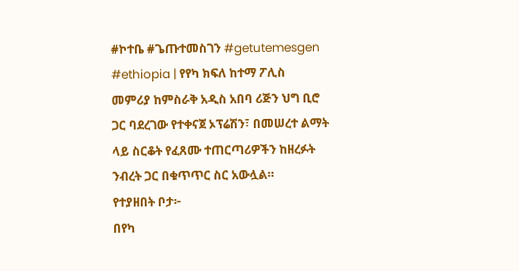#ኮተቤ #ጌጡተመስገን #getutemesgen
#ethiopia | የየካ ክፍለ ከተማ ፖሊስ መምሪያ ከምስራቅ አዲስ አበባ ሪጅን ህግ ቢሮ ጋር ባደረገው የተቀናጀ ኦፕሬሽን፣ በመሠረተ ልማት ላይ ስርቆት የፈጸሙ ተጠርጣሪዎችን ከዘረፉት ንብረት ጋር በቁጥጥር ስር አውሏል።
የተያዘበት ቦታ፦
በየካ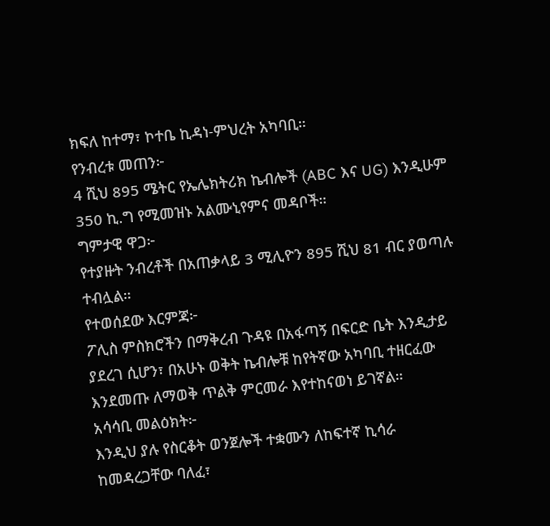ክፍለ ከተማ፣ ኮተቤ ኪዳነ-ምህረት አካባቢ።
የንብረቱ መጠን፦
4 ሺህ 895 ሜትር የኤሌክትሪክ ኬብሎች (ABC እና UG) እንዲሁም 350 ኪ.ግ የሚመዝኑ አልሙኒየምና መዳቦች።
ግምታዊ ዋጋ፦
የተያዙት ንብረቶች በአጠቃላይ 3 ሚሊዮን 895 ሺህ 81 ብር ያወጣሉ ተብሏል።
የተወሰደው እርምጃ፦
ፖሊስ ምስክሮችን በማቅረብ ጉዳዩ በአፋጣኝ በፍርድ ቤት እንዲታይ ያደረገ ሲሆን፣ በአሁኑ ወቅት ኬብሎቹ ከየትኛው አካባቢ ተዘርፈው እንደመጡ ለማወቅ ጥልቅ ምርመራ እየተከናወነ ይገኛል።
አሳሳቢ መልዕክት፦
እንዲህ ያሉ የስርቆት ወንጀሎች ተቋሙን ለከፍተኛ ኪሳራ ከመዳረጋቸው ባለፈ፣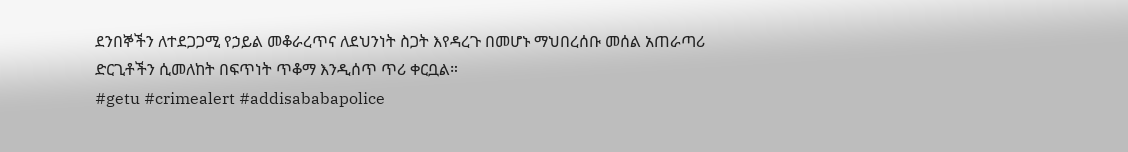ደንበኞችን ለተደጋጋሚ የኃይል መቆራረጥና ለደህንነት ስጋት እየዳረጉ በመሆኑ ማህበረሰቡ መሰል አጠራጣሪ ድርጊቶችን ሲመለከት በፍጥነት ጥቆማ እንዲሰጥ ጥሪ ቀርቧል።
#getu #crimealert #addisababapolice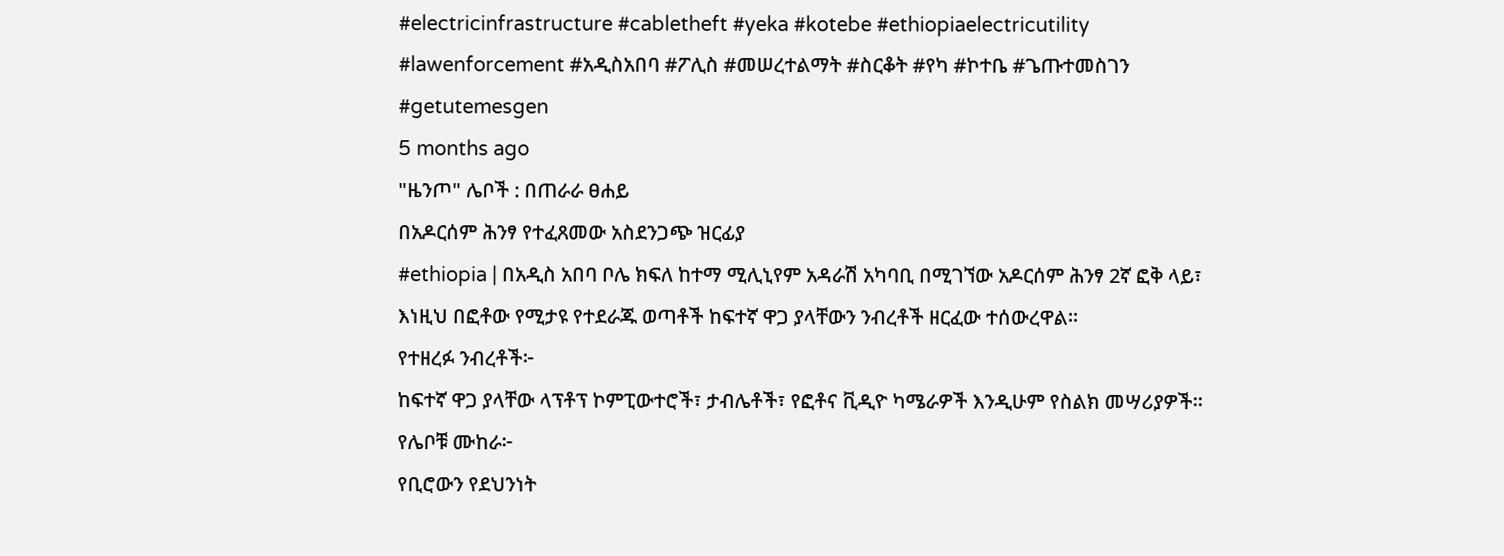#electricinfrastructure #cabletheft #yeka #kotebe #ethiopiaelectricutility #lawenforcement #አዲስአበባ #ፖሊስ #መሠረተልማት #ስርቆት #የካ #ኮተቤ #ጌጡተመስገን #getutemesgen
5 months ago
"ዜንጦ" ሌቦች : በጠራራ ፀሐይ
በአዶርሰም ሕንፃ የተፈጸመው አስደንጋጭ ዝርፊያ
#ethiopia | በአዲስ አበባ ቦሌ ክፍለ ከተማ ሚሊኒየም አዳራሽ አካባቢ በሚገኘው አዶርሰም ሕንፃ 2ኛ ፎቅ ላይ፣ እነዚህ በፎቶው የሚታዩ የተደራጁ ወጣቶች ከፍተኛ ዋጋ ያላቸውን ንብረቶች ዘርፈው ተሰውረዋል።
የተዘረፉ ንብረቶች፦
ከፍተኛ ዋጋ ያላቸው ላፕቶፕ ኮምፒውተሮች፣ ታብሌቶች፣ የፎቶና ቪዲዮ ካሜራዎች እንዲሁም የስልክ መሣሪያዎች።
የሌቦቹ ሙከራ፦
የቢሮውን የደህንነት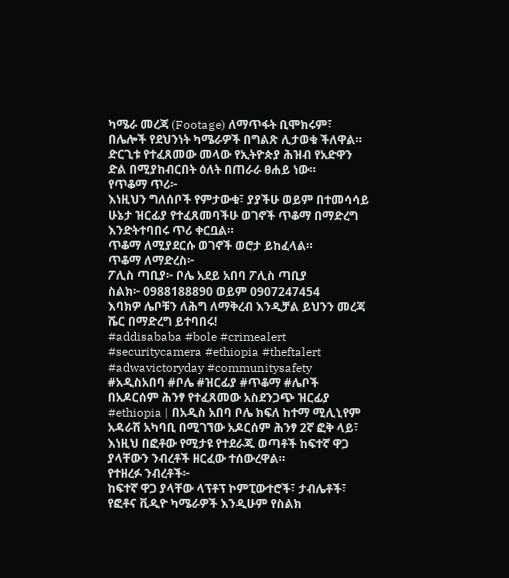ካሜራ መረጃ (Footage) ለማጥፋት ቢሞክሩም፣ በሌሎች የደህንነት ካሜራዎች በግልጽ ሊታወቁ ችለዋል።
ድርጊቱ የተፈጸመው መላው የኢትዮጵያ ሕዝብ የአድዋን ድል በሚያከብርበት ዕለት በጠራራ ፀሐይ ነው።
የጥቆማ ጥሪ፦
እነዚህን ግለሰቦች የምታውቁ፣ ያያችሁ ወይም በተመሳሳይ ሁኔታ ዝርፊያ የተፈጸመባችሁ ወገኖች ጥቆማ በማድረግ እንድትተባበሩ ጥሪ ቀርቧል።
ጥቆማ ለሚያደርሱ ወገኖች ወሮታ ይከፈላል።
ጥቆማ ለማድረስ፦
ፖሊስ ጣቢያ፦ ቦሌ አደይ አበባ ፖሊስ ጣቢያ
ስልክ፦ 0988188890 ወይም 0907247454
እባክዎ ሌቦቹን ለሕግ ለማቅረብ እንዲቻል ይህንን መረጃ ሼር በማድረግ ይተባበሩ!
#addisababa #bole #crimealert #securitycamera #ethiopia #theftalert #adwavictoryday #communitysafety #አዲስአበባ #ቦሌ #ዝርፊያ #ጥቆማ #ሌቦች
በአዶርሰም ሕንፃ የተፈጸመው አስደንጋጭ ዝርፊያ
#ethiopia | በአዲስ አበባ ቦሌ ክፍለ ከተማ ሚሊኒየም አዳራሽ አካባቢ በሚገኘው አዶርሰም ሕንፃ 2ኛ ፎቅ ላይ፣ እነዚህ በፎቶው የሚታዩ የተደራጁ ወጣቶች ከፍተኛ ዋጋ ያላቸውን ንብረቶች ዘርፈው ተሰውረዋል።
የተዘረፉ ንብረቶች፦
ከፍተኛ ዋጋ ያላቸው ላፕቶፕ ኮምፒውተሮች፣ ታብሌቶች፣ የፎቶና ቪዲዮ ካሜራዎች እንዲሁም የስልክ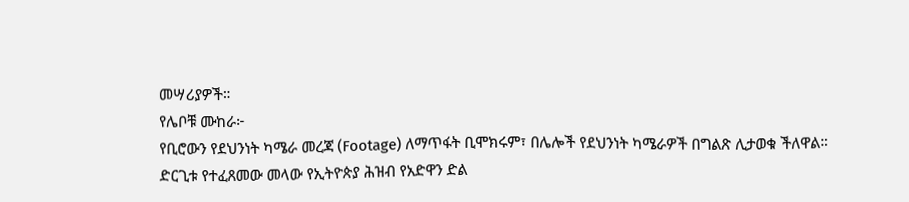መሣሪያዎች።
የሌቦቹ ሙከራ፦
የቢሮውን የደህንነት ካሜራ መረጃ (Footage) ለማጥፋት ቢሞክሩም፣ በሌሎች የደህንነት ካሜራዎች በግልጽ ሊታወቁ ችለዋል።
ድርጊቱ የተፈጸመው መላው የኢትዮጵያ ሕዝብ የአድዋን ድል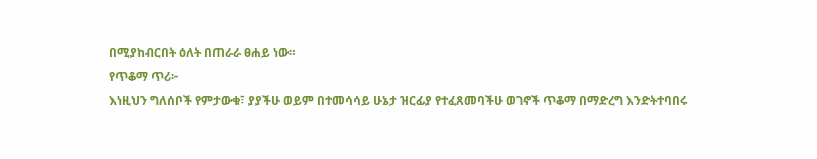በሚያከብርበት ዕለት በጠራራ ፀሐይ ነው።
የጥቆማ ጥሪ፦
እነዚህን ግለሰቦች የምታውቁ፣ ያያችሁ ወይም በተመሳሳይ ሁኔታ ዝርፊያ የተፈጸመባችሁ ወገኖች ጥቆማ በማድረግ እንድትተባበሩ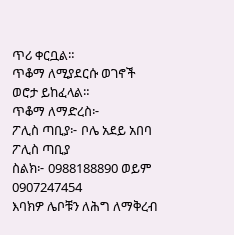ጥሪ ቀርቧል።
ጥቆማ ለሚያደርሱ ወገኖች ወሮታ ይከፈላል።
ጥቆማ ለማድረስ፦
ፖሊስ ጣቢያ፦ ቦሌ አደይ አበባ ፖሊስ ጣቢያ
ስልክ፦ 0988188890 ወይም 0907247454
እባክዎ ሌቦቹን ለሕግ ለማቅረብ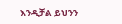እንዲቻል ይህንን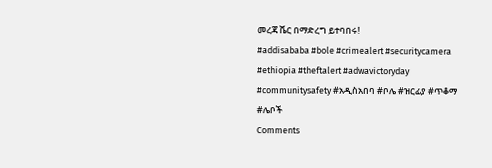መረጃ ሼር በማድረግ ይተባበሩ!
#addisababa #bole #crimealert #securitycamera #ethiopia #theftalert #adwavictoryday #communitysafety #አዲስአበባ #ቦሌ #ዝርፊያ #ጥቆማ #ሌቦች
Comments